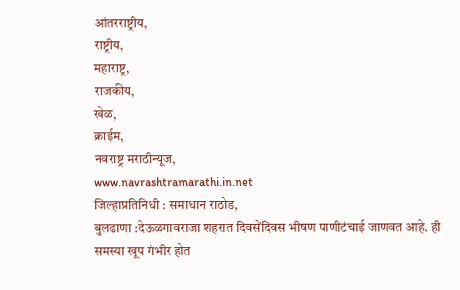आंतरराष्ट्रीय,
राष्ट्रीय,
महाराष्ट्र,
राजकीय,
खेळ,
क्राईम,
नवराष्ट्र मराठीन्यूज,
www.navrashtramarathi.in.net
जिल्हाप्रतिनिधी : समाधान राठोड,
बुलढाणा :देऊळगावराजा शहरात दिवसेंदिवस भीषण पाणीटंचाई जाणवत आहे. ही समस्या खूप गंभीर होत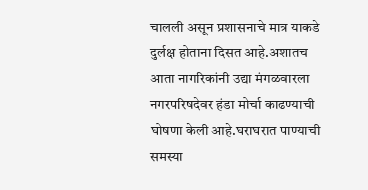चालली असून प्रशासनाचे मात्र याकडे दुर्लक्ष होताना दिसत आहे.अशातच आता नागरिकांनी उद्या मंगळवारला नगरपरिषदेवर हंडा मोर्चा काढण्याची घोषणा केली आहे.घराघरात पाण्याची समस्या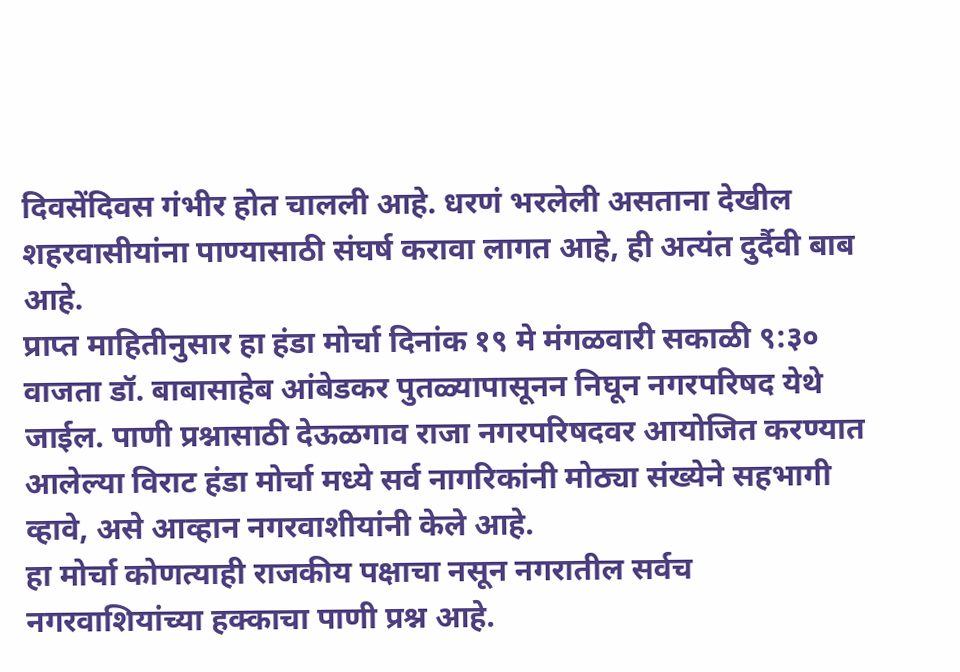दिवसेंदिवस गंभीर होत चालली आहे. धरणं भरलेली असताना देखील शहरवासीयांना पाण्यासाठी संघर्ष करावा लागत आहे, ही अत्यंत दुर्दैवी बाब आहे.
प्राप्त माहितीनुसार हा हंडा मोर्चा दिनांक १९ मे मंगळवारी सकाळी ९:३० वाजता डॉ. बाबासाहेब आंबेडकर पुतळ्यापासूनन निघून नगरपरिषद येथे जाईल. पाणी प्रश्नासाठी देऊळगाव राजा नगरपरिषदवर आयोजित करण्यात आलेल्या विराट हंडा मोर्चा मध्ये सर्व नागरिकांनी मोठ्या संख्येने सहभागी व्हावे, असे आव्हान नगरवाशीयांनी केले आहे.
हा मोर्चा कोणत्याही राजकीय पक्षाचा नसून नगरातील सर्वच नगरवाशियांच्या हक्काचा पाणी प्रश्न आहे.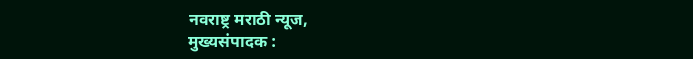नवराष्ट्र मराठी न्यूज,
मुख्यसंपादक :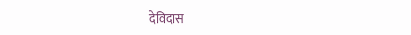देविदास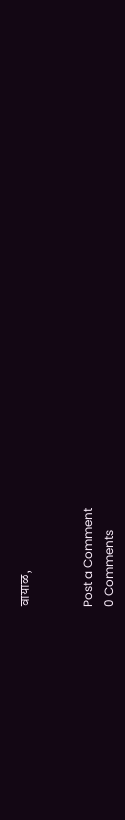वायाळ,


Post a Comment
0 Comments